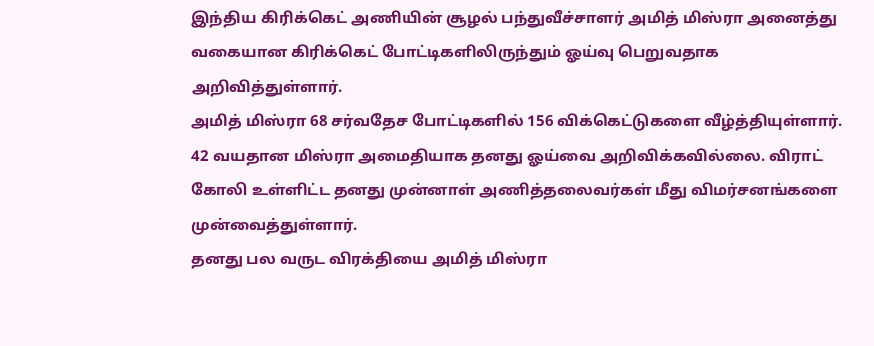இந்திய கிரிக்கெட் அணியின் சூழல் பந்துவீச்சாளர் அமித் மிஸ்ரா அனைத்து வகையான கிரிக்கெட் போட்டிகளிலிருந்தும் ஓய்வு பெறுவதாக அறிவித்துள்ளார்.
அமித் மிஸ்ரா 68 சர்வதேச போட்டிகளில் 156 விக்கெட்டுகளை வீழ்த்தியுள்ளார். 42 வயதான மிஸ்ரா அமைதியாக தனது ஓய்வை அறிவிக்கவில்லை. விராட் கோலி உள்ளிட்ட தனது முன்னாள் அணித்தலைவர்கள் மீது விமர்சனங்களை முன்வைத்துள்ளார்.
தனது பல வருட விரக்தியை அமித் மிஸ்ரா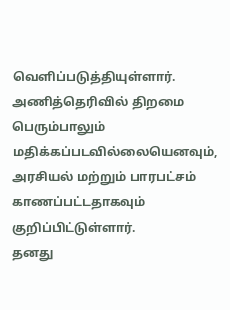வெளிப்படுத்தியுள்ளார். அணித்தெரிவில் திறமை பெரும்பாலும் மதிக்கப்படவில்லையெனவும், அரசியல் மற்றும் பாரபட்சம் காணப்பட்டதாகவும் குறிப்பிட்டுள்ளார்.
தனது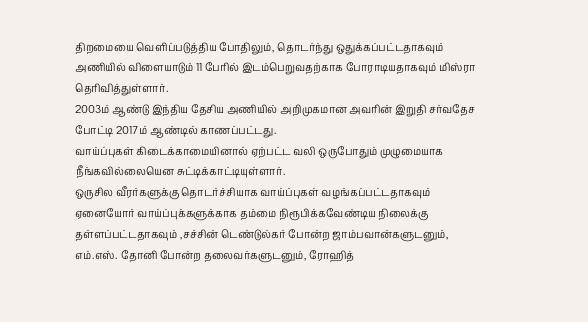திறமையை வெளிப்படுத்திய போதிலும், தொடர்ந்து ஒதுக்கப்பட்டதாகவும் அணியில் விளையாடும் 11 பேரில் இடம்பெறுவதற்காக போராடியதாகவும் மிஸ்ரா தெரிவித்துள்ளார்.
2003ம் ஆண்டு இந்திய தேசிய அணியில் அறிமுகமான அவரின் இறுதி சர்வதேச போட்டி 2017ம் ஆண்டில் காணப்பட்டது.
வாய்ப்புகள் கிடைக்காமையினால் ஏற்பட்ட வலி ஒருபோதும் முழுமையாக நீங்கவில்லையென சுட்டிக்காட்டியுள்ளார்.
ஒருசில வீரர்களுக்கு தொடர்ச்சியாக வாய்ப்புகள் வழங்கப்பட்டதாகவும் ஏனையோர் வாய்ப்புக்களுக்காக தம்மை நிரூபிக்கவேண்டிய நிலைக்கு தள்ளப்பட்டதாகவும் ,சச்சின் டெண்டுல்கர் போன்ற ஜாம்பவான்களுடனும், எம்.எஸ். தோனி போன்ற தலைவர்களுடனும், ரோஹித்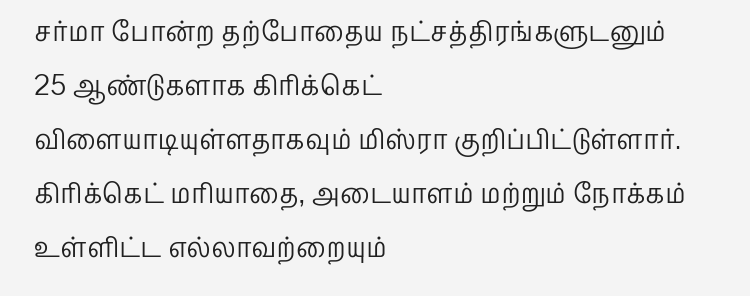சர்மா போன்ற தற்போதைய நட்சத்திரங்களுடனும் 25 ஆண்டுகளாக கிரிக்கெட் விளையாடியுள்ளதாகவும் மிஸ்ரா குறிப்பிட்டுள்ளார்.
கிரிக்கெட் மரியாதை, அடையாளம் மற்றும் நோக்கம் உள்ளிட்ட எல்லாவற்றையும்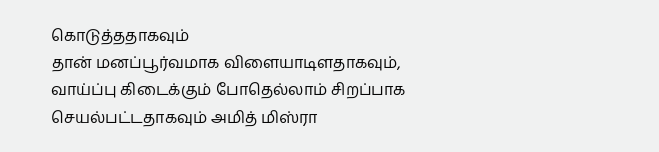கொடுத்ததாகவும்
தான் மனப்பூர்வமாக விளையாடிளதாகவும், வாய்ப்பு கிடைக்கும் போதெல்லாம் சிறப்பாக செயல்பட்டதாகவும் அமித் மிஸ்ரா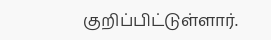குறிப்பிட்டுள்ளார்.